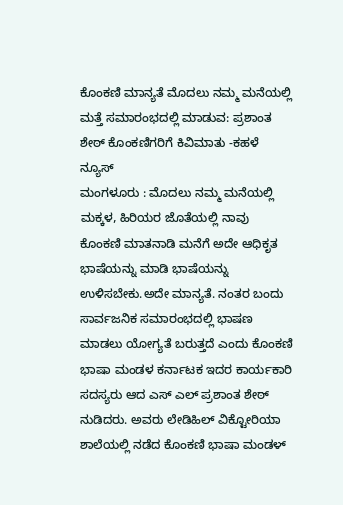ಕೊಂಕಣಿ ಮಾನ್ಯತೆ ಮೊದಲು ನಮ್ಮ ಮನೆಯಲ್ಲಿ ಮತ್ತೆ ಸಮಾರಂಭದಲ್ಲಿ ಮಾಡುವ: ಪ್ರಶಾಂತ ಶೇಠ್ ಕೊಂಕಣಿಗರಿಗೆ ಕಿವಿಮಾತು -ಕಹಳೆ ನ್ಯೂಸ್
ಮಂಗಳೂರು : ಮೊದಲು ನಮ್ಮ ಮನೆಯಲ್ಲಿ ಮಕ್ಕಳ, ಹಿರಿಯರ ಜೊತೆಯಲ್ಲಿ ನಾವು ಕೊಂಕಣಿ ಮಾತನಾಡಿ ಮನೆಗೆ ಅದೇ ಆಧಿಕೃತ ಭಾಷೆಯನ್ನು ಮಾಡಿ ಭಾಷೆಯನ್ನು ಉಳಿಸಬೇಕು.ಅದೇ ಮಾನ್ಯತೆ. ನಂತರ ಬಂದು ಸಾರ್ವಜನಿಕ ಸಮಾರಂಭದಲ್ಲಿ ಭಾಷಣ ಮಾಡಲು ಯೋಗ್ಯತೆ ಬರುತ್ತದೆ ಎಂದು ಕೊಂಕಣಿ ಭಾಷಾ ಮಂಡಳ ಕರ್ನಾಟಕ ಇದರ ಕಾರ್ಯಕಾರಿ ಸದಸ್ಯರು ಆದ ಎಸ್ ಎಲ್ ಪ್ರಶಾಂತ ಶೇಠ್ ನುಡಿದರು. ಅವರು ಲೇಡಿಹಿಲ್ ವಿಕ್ಟೋರಿಯಾ ಶಾಲೆಯಲ್ಲಿ ನಡೆದ ಕೊಂಕಣಿ ಭಾಷಾ ಮಂಡಳ್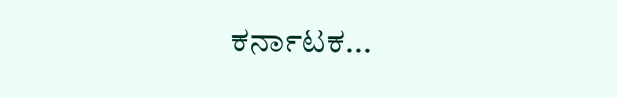ಕರ್ನಾಟಕ...